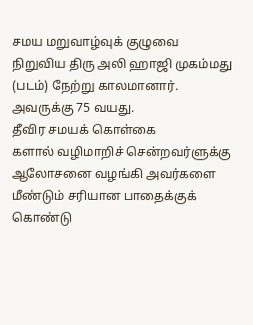சமய மறுவாழ்வுக் குழுவை நிறுவிய திரு அலி ஹாஜி முகம்மது (படம்) நேற்று காலமானார். அவருக்கு 75 வயது.
தீவிர சமயக் கொள்கை
களால் வழிமாறிச் சென்றவர்ளுக்கு ஆலோசனை வழங்கி அவர்களை மீண்டும் சரியான பாதைக்குக் கொண்டு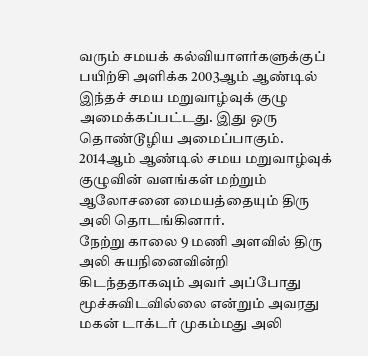வரும் சமயக் கல்வியாளர்களுக்குப் பயிற்சி அளிக்க 2003ஆம் ஆண்டில் இந்தச் சமய மறுவாழ்வுக் குழு அமைக்கப்பட்டது. இது ஒரு தொண்டூழிய அமைப்பாகும்.
2014ஆம் ஆண்டில் சமய மறுவாழ்வுக் குழுவின் வளங்கள் மற்றும் ஆலோசனை மையத்தையும் திரு அலி தொடங்கினார்.
நேற்று காலை 9 மணி அளவில் திரு அலி சுயநினைவின்றி கிடந்ததாகவும் அவர் அப்போது மூச்சுவிடவில்லை என்றும் அவரது மகன் டாக்டர் முகம்மது அலி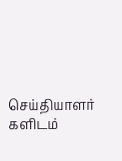செய்தியாளர்
களிடம்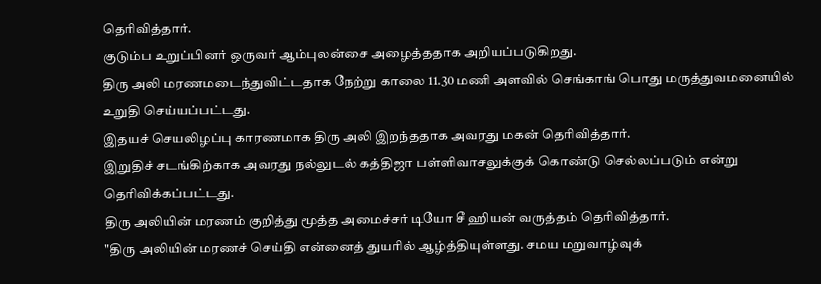தெரிவித்தார்.
குடும்ப உறுப்பினர் ஒருவர் ஆம்புலன்சை அழைத்ததாக அறியப்படுகிறது.
திரு அலி மரணமடைந்துவிட்டதாக நேற்று காலை 11.30 மணி அளவில் செங்காங் பொது மருத்துவமனையில் உறுதி செய்யப்பட்டது.
இதயச் செயலிழப்பு காரணமாக திரு அலி இறந்ததாக அவரது மகன் தெரிவித்தார்.
இறுதிச் சடங்கிற்காக அவரது நல்லுடல் கத்திஜா பள்ளிவாசலுக்குக் கொண்டு செல்லப்படும் என்று தெரிவிக்கப்பட்டது.
திரு அலியின் மரணம் குறித்து மூத்த அமைச்சர் டியோ சீ ஹியன் வருத்தம் தெரிவித்தார்.
"திரு அலியின் மரணச் செய்தி என்னைத் துயரில் ஆழ்த்தியுள்ளது. சமய மறுவாழ்வுக்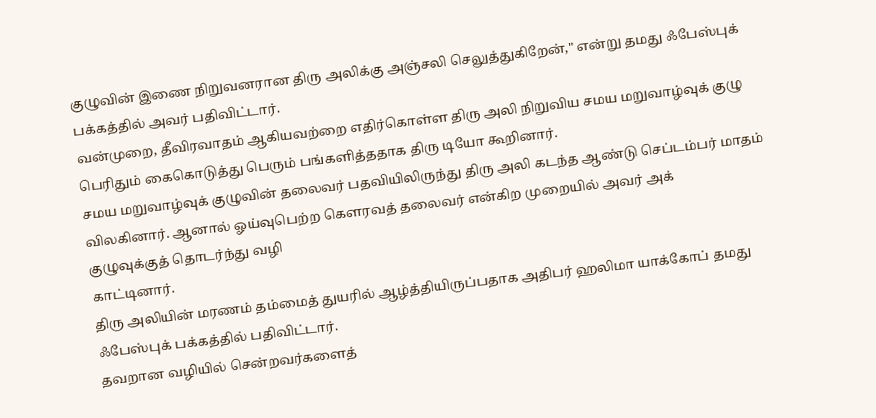குழுவின் இணை நிறுவனரான திரு அலிக்கு அஞ்சலி செலுத்துகிறேன்," என்று தமது ஃபேஸ்புக் பக்கத்தில் அவர் பதிவிட்டார்.
வன்முறை, தீவிரவாதம் ஆகியவற்றை எதிர்கொள்ள திரு அலி நிறுவிய சமய மறுவாழ்வுக் குழு பெரிதும் கைகொடுத்து பெரும் பங்களித்ததாக திரு டியோ கூறினார்.
சமய மறுவாழ்வுக் குழுவின் தலைவர் பதவியிலிருந்து திரு அலி கடந்த ஆண்டு செப்டம்பர் மாதம் விலகினார். ஆனால் ஓய்வுபெற்ற கௌரவத் தலைவர் என்கிற முறையில் அவர் அக்
குழுவுக்குத் தொடர்ந்து வழி
காட்டினார்.
திரு அலியின் மரணம் தம்மைத் துயரில் ஆழ்த்தியிருப்பதாக அதிபர் ஹலிமா யாக்கோப் தமது ஃபேஸ்புக் பக்கத்தில் பதிவிட்டார்.
தவறான வழியில் சென்றவர்களைத்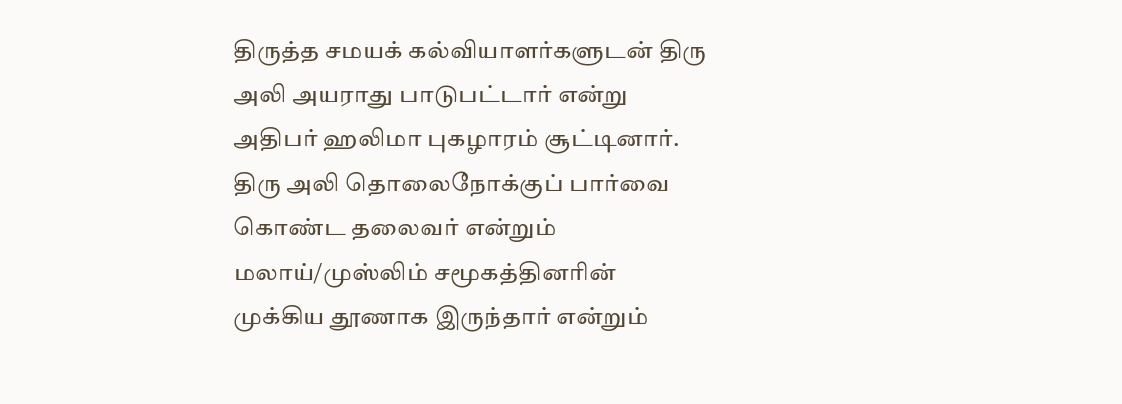திருத்த சமயக் கல்வியாளர்களுடன் திரு அலி அயராது பாடுபட்டார் என்று அதிபர் ஹலிமா புகழாரம் சூட்டினார்.
திரு அலி தொலைநோக்குப் பார்வை கொண்ட தலைவர் என்றும் மலாய்/முஸ்லிம் சமூகத்தினரின் முக்கிய தூணாக இருந்தார் என்றும்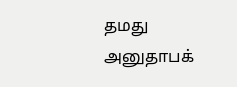தமது அனுதாபக்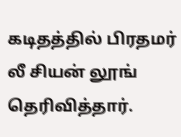கடிதத்தில் பிரதமர் லீ சியன் லூங் தெரிவித்தார்.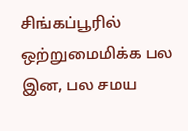சிங்கப்பூரில் ஒற்றுமைமிக்க பல இன, பல சமய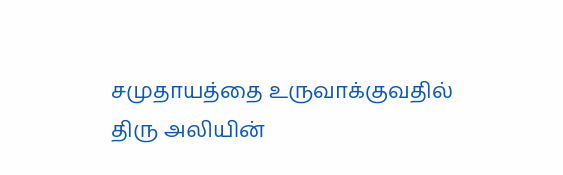சமுதாயத்தை உருவாக்குவதில் திரு அலியின்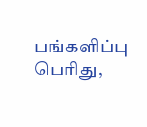பங்களிப்பு பெரிது,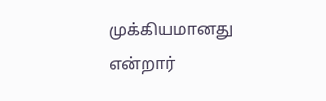முக்கியமானது என்றார்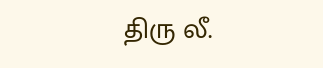திரு லீ.